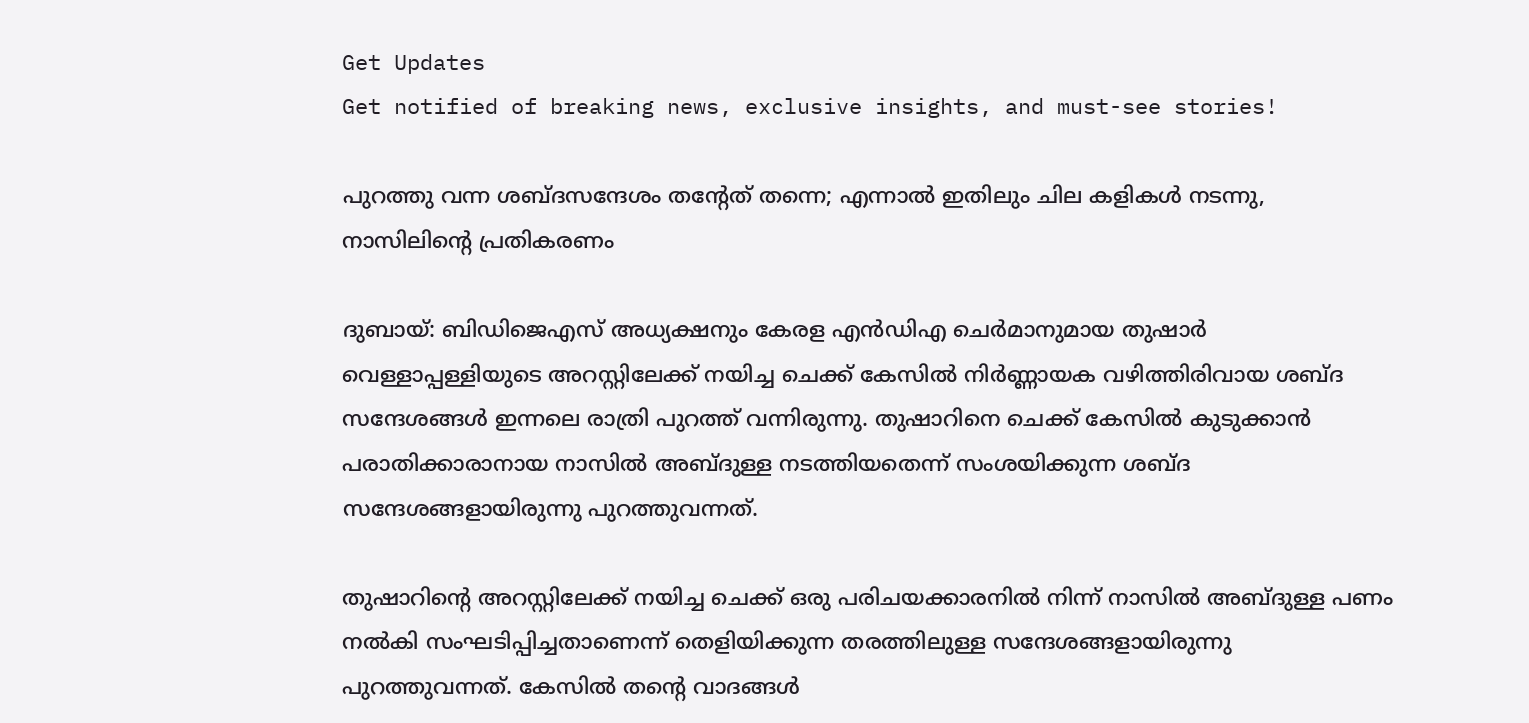Get Updates
Get notified of breaking news, exclusive insights, and must-see stories!

പുറത്തു വന്ന ശബ്ദസന്ദേശം തന്‍റേത് തന്നെ; എന്നാല്‍ ഇതിലും ചില കളികള്‍ നടന്നു, നാസിലിന്‍റെ പ്രതികരണം

ദുബായ്: ബിഡിജെഎസ് അധ്യക്ഷനും കേരള എന്‍ഡിഎ ചെര്‍മാനുമായ തുഷാര്‍ വെള്ളാപ്പള്ളിയുടെ അറസ്റ്റിലേക്ക് നയിച്ച ചെക്ക് കേസില്‍ നിര്‍ണ്ണായക വഴിത്തിരിവായ ശബ്ദ സന്ദേശങ്ങള്‍ ഇന്നലെ രാത്രി പുറത്ത് വന്നിരുന്നു. തുഷാറിനെ ചെക്ക് കേസില്‍ കുടുക്കാന്‍ പരാതിക്കാരാനായ നാസില്‍ അബ്ദുള്ള നടത്തിയതെന്ന് സംശയിക്കുന്ന ശബ്ദ സന്ദേശങ്ങളായിരുന്നു പുറത്തുവന്നത്.

തുഷാറിന്‍റെ അറസ്റ്റിലേക്ക് നയിച്ച ചെക്ക് ഒരു പരിചയക്കാരനില്‍ നിന്ന് നാസില്‍ അബ്ദുള്ള പണം നല്‍കി സംഘടിപ്പിച്ചതാണെന്ന് തെളിയിക്കുന്ന തരത്തിലുള്ള സന്ദേശങ്ങളായിരുന്നു പുറത്തുവന്നത്. കേസില്‍ തന്‍റെ വാദങ്ങള്‍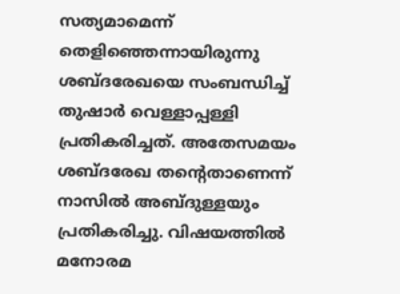സത്യമാമെന്ന് തെളിഞ്ഞെന്നായിരുന്നു ശബ്ദരേഖയെ സംബന്ധിച്ച് തുഷാര്‍ വെള്ളാപ്പള്ളി പ്രതികരിച്ചത്. അതേസമയം ശബ്ദരേഖ തന്‍റെതാണെന്ന് നാസില്‍ അബ്ദുള്ളയും പ്രതികരിച്ചു. വിഷയത്തില്‍ മനോരമ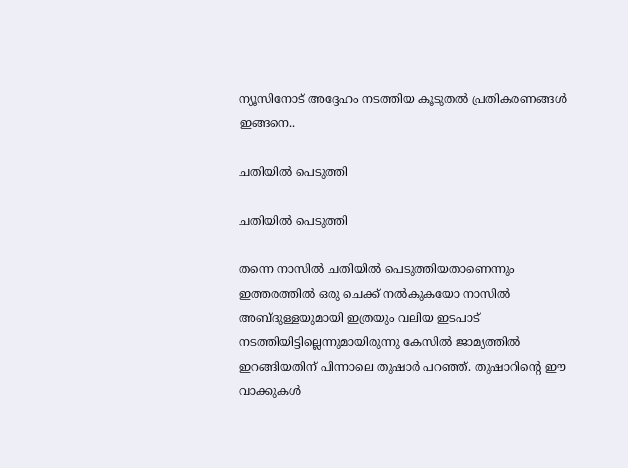ന്യൂസിനോട് അദ്ദേഹം നടത്തിയ കൂടുതല്‍ പ്രതികരണങ്ങള്‍ ഇങ്ങനെ..

ചതിയില്‍ പെടുത്തി

ചതിയില്‍ പെടുത്തി

തന്നെ നാസില്‍ ചതിയില്‍ പെടുത്തിയതാണെന്നും ഇത്തരത്തില്‍ ഒരു ചെക്ക് നല്‍കുകയോ നാസില്‍ അബ്ദുള്ളയുമായി ഇത്രയും വലിയ ഇടപാട് നടത്തിയിട്ടില്ലെന്നുമായിരുന്നു കേസില്‍ ജാമ്യത്തില്‍ ഇറങ്ങിയതിന് പിന്നാലെ തുഷാര്‍ പറഞ്ഞ്. തുഷാറിന്‍റെ ഈ വാക്കുകള്‍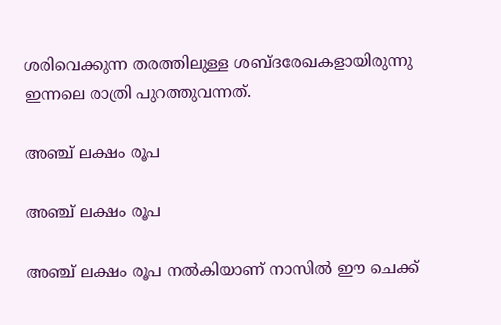ശരിവെക്കുന്ന തരത്തിലുള്ള ശബ്ദരേഖകളായിരുന്നു ഇന്നലെ രാത്രി പുറത്തുവന്നത്.

അഞ്ച് ലക്ഷം രൂപ

അഞ്ച് ലക്ഷം രൂപ

അഞ്ച് ലക്ഷം രൂപ നല്‍കിയാണ് നാസില്‍ ഈ ചെക്ക്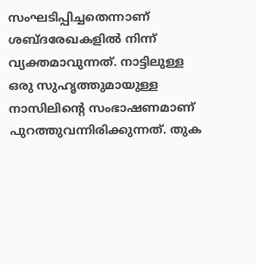സംഘടിപ്പിച്ചതെന്നാണ് ശബ്ദരേഖകളില്‍ നിന്ന് വ്യക്തമാവുന്നത്. നാട്ടിലുള്ള ഒരു സുഹൃത്തുമായുള്ള നാസിലിന്‍റെ സംഭാഷണമാണ് പുറത്തുവന്നിരിക്കുന്നത്. തുക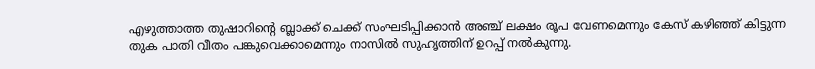എഴുത്താത്ത തുഷാറിന്‍റെ ബ്ലാക്ക് ചെക്ക് സംഘടിപ്പിക്കാന്‍ അഞ്ച് ലക്ഷം രൂപ വേണമെന്നും കേസ് കഴിഞ്ഞ് കിട്ടുന്ന തുക പാതി വീതം പങ്കുവെക്കാമെന്നും നാസില്‍ സുഹൃത്തിന് ഉറപ്പ് നല്‍കുന്നു.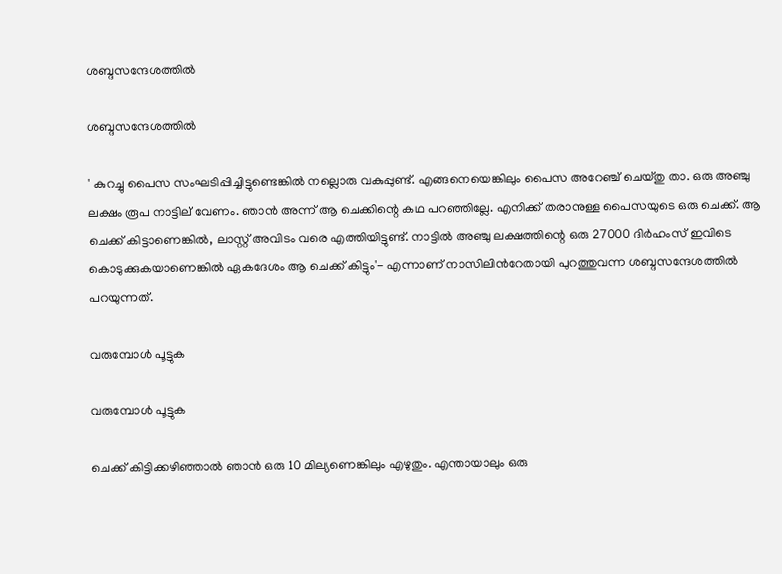ശബ്ദസന്ദേശത്തില്‍

ശബ്ദസന്ദേശത്തില്‍

' കുറച്ചു പൈസ സംഘടിപ്പിച്ചിട്ടുണ്ടെങ്കില്‍ നല്ലൊരു വകുപ്പുണ്ട്. എങ്ങനെയെങ്കിലും പൈസ അറേഞ്ച് ചെയ്തു താ. ഒരു അഞ്ചു ലക്ഷം രൂപ നാട്ടില് വേണം. ഞാന്‍ അന്ന് ആ ചെക്കിന്റെ കഥ പറഞ്ഞില്ലേ. എനിക്ക് തരാനുള്ള പൈസയുടെ ഒരു ചെക്ക്. ആ ചെക്ക് കിട്ടാണെങ്കില്‍, ലാസ്റ്റ് അവിടം വരെ എത്തിയിട്ടുണ്ട്. നാട്ടില്‍ അഞ്ചു ലക്ഷത്തിന്റെ ഒരു 27000 ദിര്‍ഹംസ് ഇവിടെ കൊടുക്കുകയാണെങ്കില്‍ ഏകദേശം ആ ചെക്ക് കിട്ടും'- എന്നാണ് നാസിലിന്‍റേതായി പുറത്തുവന്ന ശബ്ദസന്ദേശത്തില്‍ പറയുന്നത്.

വരുമ്പോള്‍ പൂട്ടുക

വരുമ്പോള്‍ പൂട്ടുക

ചെക്ക് കിട്ടിക്കഴിഞ്ഞാല്‍ ഞാന്‍ ഒരു 10 മില്യണെങ്കിലും എഴുതും. എന്തായാലും ഒരു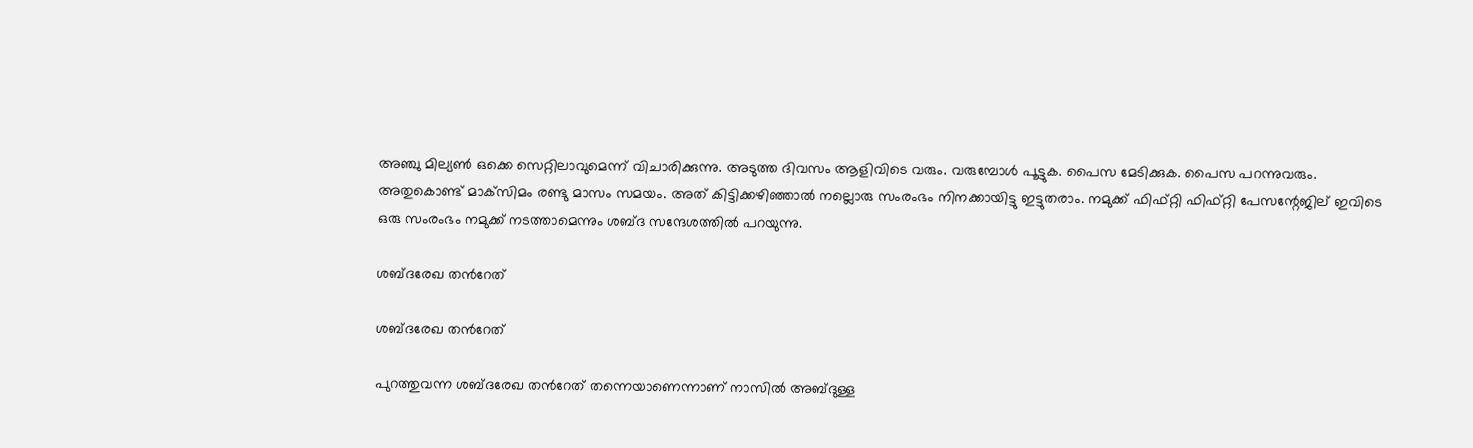അഞ്ചു മില്യണ്‍ ഒക്കെ സെറ്റിലാവുമെന്ന് വിചാരിക്കുന്നു. അടുത്ത ദിവസം ആളിവിടെ വരും. വരുമ്പോള്‍ പൂട്ടുക. പൈസ മേടിക്കുക. പൈസ പറന്നുവരും. അതുകൊണ്ട് മാക്‌സിമം രണ്ടു മാസം സമയം. അത് കിട്ടിക്കഴിഞ്ഞാല്‍ നല്ലൊരു സംരംഭം നിനക്കായിട്ടു ഇട്ടുതരാം. നമുക്ക് ഫിഫ്റ്റി ഫിഫ്റ്റി പേസന്റേജില് ഇവിടെ ഒരു സംരംഭം നമുക്ക് നടത്താമെന്നും ശബ്ദ സന്ദേശത്തില്‍ പറയുന്നു.

ശബ്ദരേഖ തന്‍റേത്

ശബ്ദരേഖ തന്‍റേത്

പുറത്തുവന്ന ശബ്ദരേഖ തന്‍റേത് തന്നെയാണെന്നാണ് നാസില്‍ അബ്ദുള്ള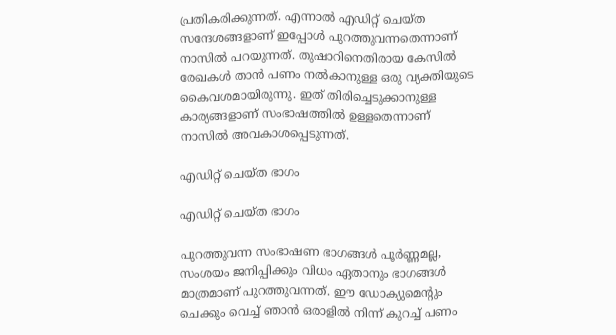പ്രതികരിക്കുന്നത്. എന്നാല്‍ എഡിറ്റ് ചെയ്ത സന്ദേശങ്ങളാണ് ഇപ്പോള്‍ പുറത്തുവന്നതെന്നാണ് നാസില്‍ പറയുന്നത്. തുഷാറിനെതിരായ കേസില്‍ രേഖകള്‍ താന്‍ പണം നല്‍കാനുള്ള ഒരു വ്യക്തിയുടെ കൈവശമായിരുന്നു. ഇത് തിരിച്ചെടുക്കാനുള്ള കാര്യങ്ങളാണ് സംഭാഷത്തില്‍ ഉള്ളതെന്നാണ് നാസില്‍ അവകാശപ്പെടുന്നത്.

എഡിറ്റ് ചെയ്ത ഭാഗം

എഡിറ്റ് ചെയ്ത ഭാഗം

പുറത്തുവന്ന സംഭാഷണ ഭാഗങ്ങള്‍ പൂര്‍ണ്ണമല്ല, സംശയം ജനിപ്പിക്കും വിധം ഏതാനും ഭാഗങ്ങള്‍ മാത്രമാണ് പുറത്തുവന്നത്. ഈ ഡോക്യുമെന്റും ചെക്കും വെച്ച് ഞാന്‍ ഒരാളില്‍ നിന്ന് കുറച്ച് പണം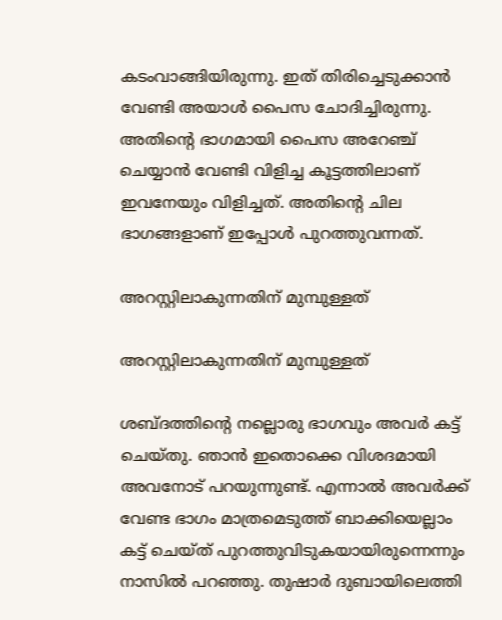കടംവാങ്ങിയിരുന്നു. ഇത് തിരിച്ചെടുക്കാന്‍ വേണ്ടി അയാള്‍ പൈസ ചോദിച്ചിരുന്നു. അതിന്‍റെ ഭാഗമായി പൈസ അറേഞ്ച് ചെയ്യാന്‍ വേണ്ടി വിളിച്ച കൂട്ടത്തിലാണ് ഇവനേയും വിളിച്ചത്. അതിന്‍റെ ചില ഭാഗങ്ങളാണ് ഇപ്പോള്‍ പുറത്തുവന്നത്.

അറസ്റ്റിലാകുന്നതിന് മുമ്പുള്ളത്

അറസ്റ്റിലാകുന്നതിന് മുമ്പുള്ളത്

ശബ്ദത്തിന്‍റെ നല്ലൊരു ഭാഗവും അവര്‍ കട്ട് ചെയ്തു. ഞാന്‍ ഇതൊക്കെ വിശദമായി അവനോട് പറയുന്നുണ്ട്. എന്നാല്‍ അവര്‍ക്ക് വേണ്ട ഭാഗം മാത്രമെടുത്ത് ബാക്കിയെല്ലാം കട്ട് ചെയ്ത് പുറത്തുവിടുകയായിരുന്നെന്നും നാസില്‍ പറഞ്ഞു. തുഷാർ ദുബായിലെത്തി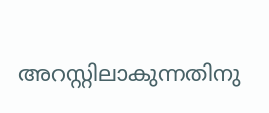അറസ്റ്റിലാകുന്നതിനു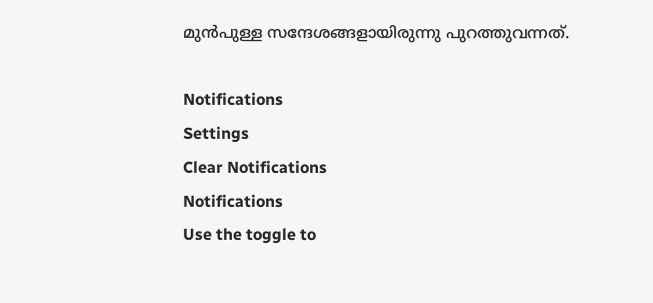മുൻപുള്ള സന്ദേശങ്ങളായിരുന്നു പുറത്തുവന്നത്.

Notifications
Settings
Clear Notifications
Notifications
Use the toggle to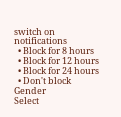switch on notifications
  • Block for 8 hours
  • Block for 12 hours
  • Block for 24 hours
  • Don't block
Gender
Select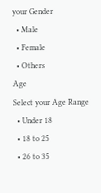your Gender
  • Male
  • Female
  • Others
Age
Select your Age Range
  • Under 18
  • 18 to 25
  • 26 to 35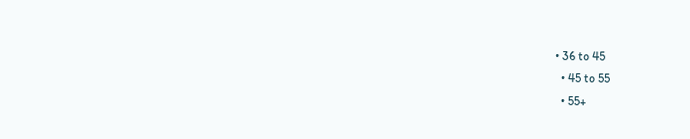• 36 to 45
  • 45 to 55
  • 55+